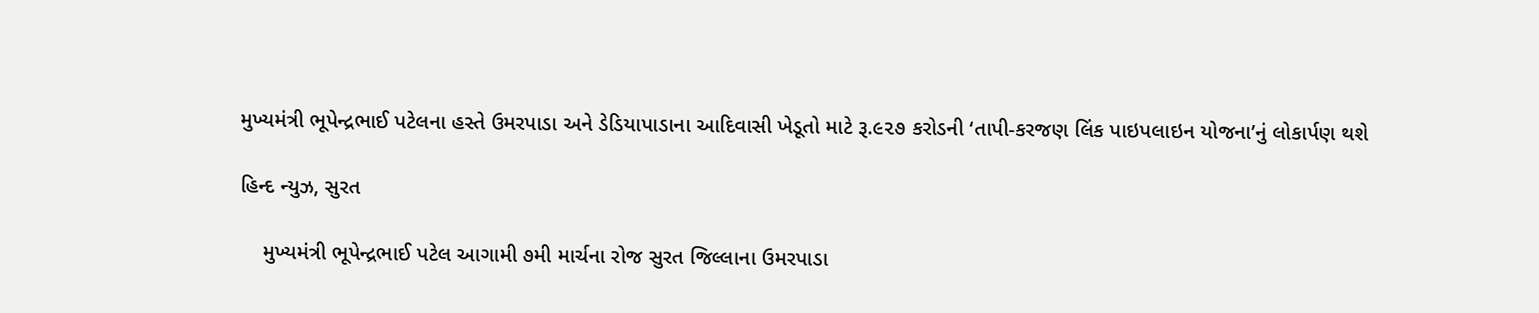મુખ્યમંત્રી ભૂપેન્દ્રભાઈ પટેલના હસ્તે ઉમરપાડા અને ડેડિયાપાડાના આદિવાસી ખેડૂતો માટે રૂ.૯૨૭ કરોડની ‘તાપી-કરજણ લિંક પાઇપલાઇન યોજના’નું લોકાર્પણ થશે

હિન્દ ન્યુઝ, સુરત

    મુખ્યમંત્રી ભૂપેન્દ્રભાઈ પટેલ આગામી ૭મી માર્ચના રોજ સુરત જિલ્લાના ઉમરપાડા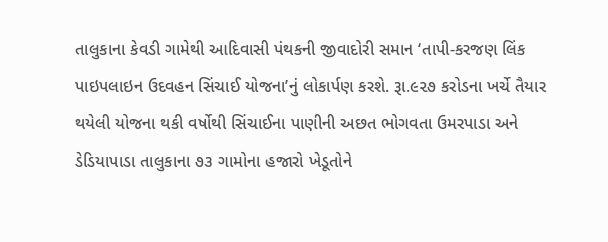તાલુકાના કેવડી ગામેથી આદિવાસી પંથકની જીવાદોરી સમાન ‘તાપી-કરજણ લિંક પાઇપલાઇન ઉદવહન સિંચાઈ યોજના’નું લોકાર્પણ કરશે. રૂા.૯૨૭ કરોડના ખર્ચે તૈયાર થયેલી યોજના થકી વર્ષોથી સિંચાઈના પાણીની અછત ભોગવતા ઉમરપાડા અને ડેડિયાપાડા તાલુકાના ૭૩ ગામોના હજારો ખેડૂતોને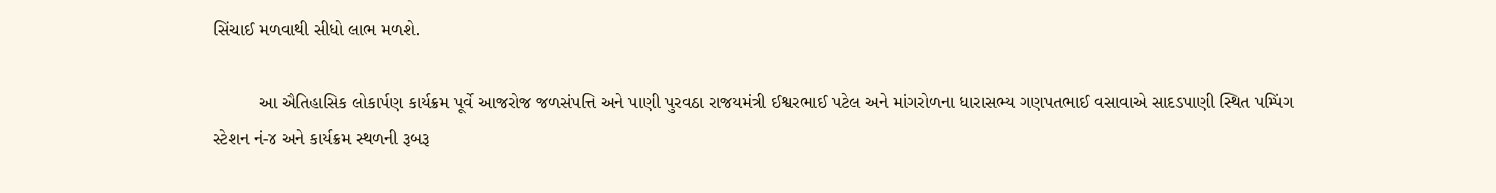સિંચાઈ મળવાથી સીધો લાભ મળશે.

         આ ઐતિહાસિક લોકાર્પણ કાર્યક્રમ પૂર્વે આજરોજ જળસંપત્તિ અને પાણી પુરવઠા રાજયમંત્રી ઈશ્વરભાઈ પટેલ અને માંગરોળના ધારાસભ્ય ગણપતભાઈ વસાવાએ સાદડપાણી સ્થિત પમ્પિંગ સ્ટેશન નં-૪ અને કાર્યક્રમ સ્થળની રૂબરૂ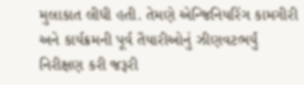મુલાકાત લીધી હતી. તેમણે એન્જિનિયરિંગ કામગીરી અને કાર્યક્રમની પૂર્વ તૈયારીઓનું ઝીણવટભર્યું નિરીક્ષણ કરી જરૂરી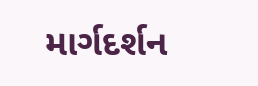માર્ગદર્શન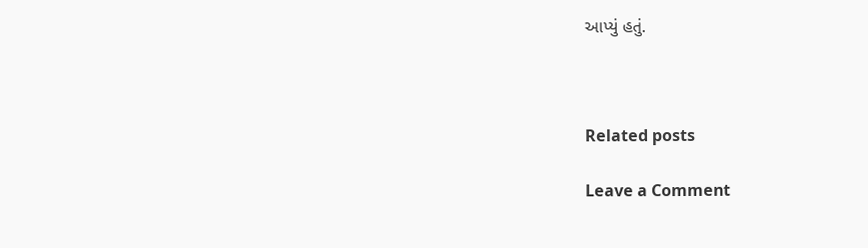આપ્યું હતું.



Related posts

Leave a Comment